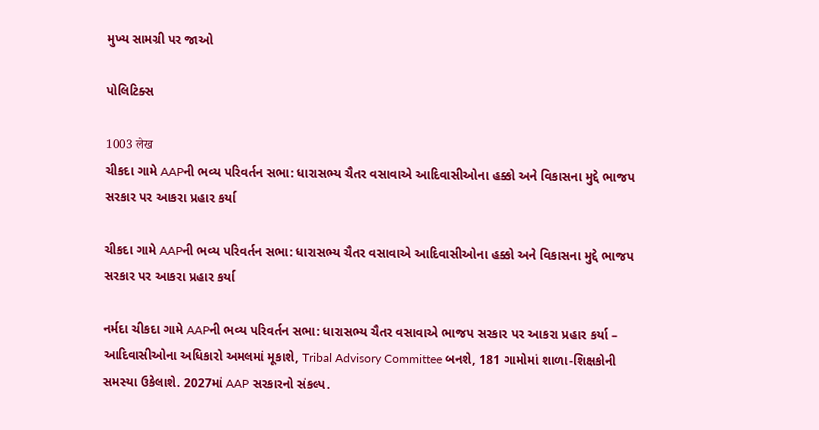મુખ્ય સામગ્રી પર જાઓ

પોલિટિક્સ

1003 लेख
ચીકદા ગામે AAPની ભવ્ય પરિવર્તન સભા: ધારાસભ્ય ચૈતર વસાવાએ આદિવાસીઓના હક્કો અને વિકાસના મુદ્દે ભાજપ સરકાર પર આકરા પ્રહાર કર્યા

ચીકદા ગામે AAPની ભવ્ય પરિવર્તન સભા: ધારાસભ્ય ચૈતર વસાવાએ આદિવાસીઓના હક્કો અને વિકાસના મુદ્દે ભાજપ સરકાર પર આકરા પ્રહાર કર્યા

નર્મદા ચીકદા ગામે AAPની ભવ્ય પરિવર્તન સભા: ધારાસભ્ય ચૈતર વસાવાએ ભાજપ સરકાર પર આકરા પ્રહાર કર્યા – આદિવાસીઓના અધિકારો અમલમાં મૂકાશે, Tribal Advisory Committee બનશે, 181 ગામોમાં શાળા-શિક્ષકોની સમસ્યા ઉકેલાશે. 2027માં AAP સરકારનો સંકલ્પ.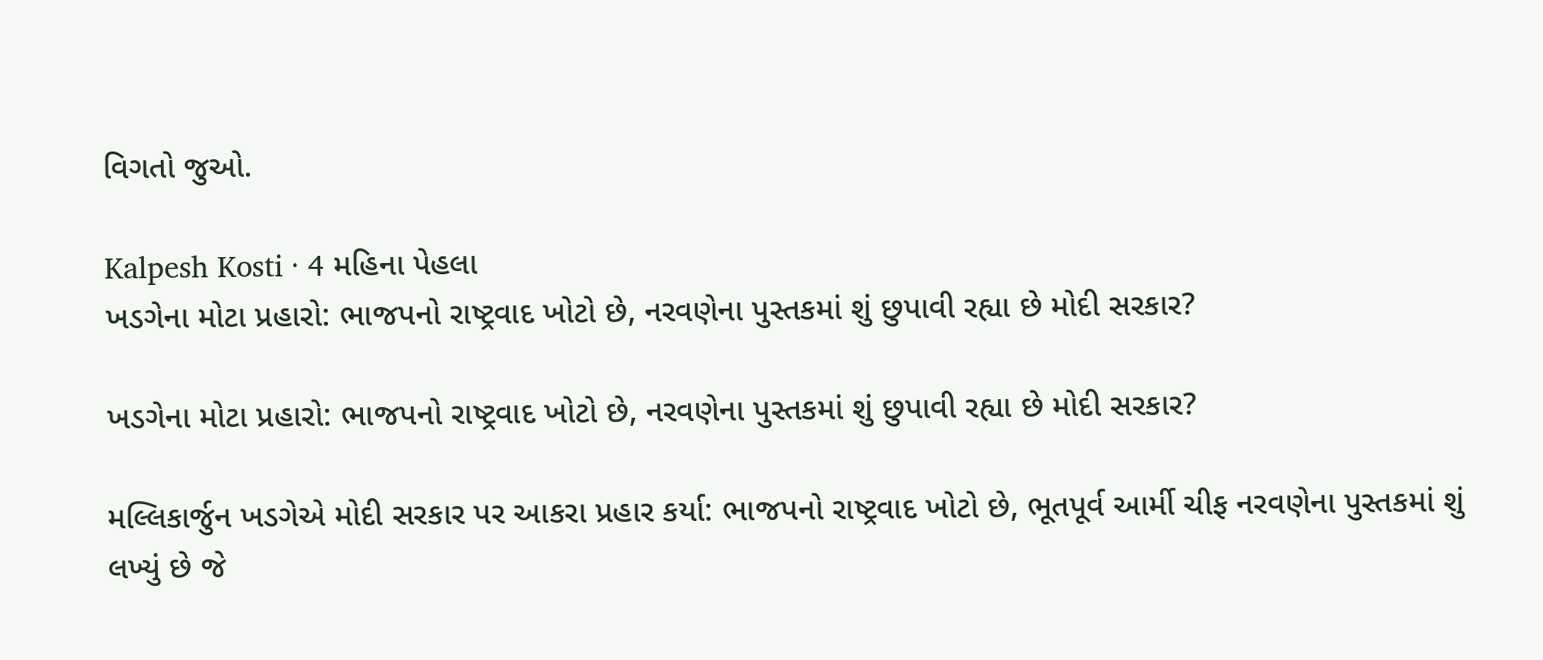વિગતો જુઓ.

Kalpesh Kosti · 4 મહિના પેહલા
ખડગેના મોટા પ્રહારો: ભાજપનો રાષ્ટ્રવાદ ખોટો છે, નરવણેના પુસ્તકમાં શું છુપાવી રહ્યા છે મોદી સરકાર?

ખડગેના મોટા પ્રહારો: ભાજપનો રાષ્ટ્રવાદ ખોટો છે, નરવણેના પુસ્તકમાં શું છુપાવી રહ્યા છે મોદી સરકાર?

મલ્લિકાર્જુન ખડગેએ મોદી સરકાર પર આકરા પ્રહાર કર્યા: ભાજપનો રાષ્ટ્રવાદ ખોટો છે, ભૂતપૂર્વ આર્મી ચીફ નરવણેના પુસ્તકમાં શું લખ્યું છે જે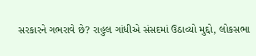સરકારને ગભરાવે છે? રાહુલ ગાંધીએ સંસદમાં ઉઠાવ્યો મુદ્દો, લોકસભા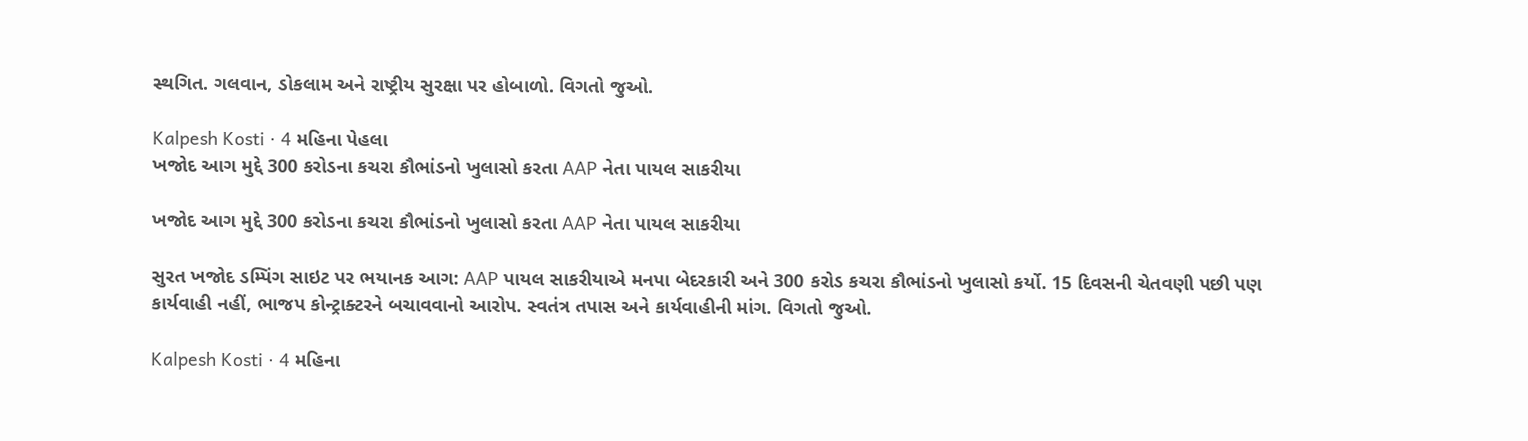સ્થગિત. ગલવાન, ડોકલામ અને રાષ્ટ્રીય સુરક્ષા પર હોબાળો. વિગતો જુઓ.

Kalpesh Kosti · 4 મહિના પેહલા
ખજોદ આગ મુદ્દે 300 કરોડના કચરા કૌભાંડનો ખુલાસો કરતા AAP નેતા પાયલ સાકરીયા

ખજોદ આગ મુદ્દે 300 કરોડના કચરા કૌભાંડનો ખુલાસો કરતા AAP નેતા પાયલ સાકરીયા

સુરત ખજોદ ડમ્પિંગ સાઇટ પર ભયાનક આગ: AAP પાયલ સાકરીયાએ મનપા બેદરકારી અને 300 કરોડ કચરા કૌભાંડનો ખુલાસો કર્યો. 15 દિવસની ચેતવણી પછી પણ કાર્યવાહી નહીં, ભાજપ કોન્ટ્રાક્ટરને બચાવવાનો આરોપ. સ્વતંત્ર તપાસ અને કાર્યવાહીની માંગ. વિગતો જુઓ.

Kalpesh Kosti · 4 મહિના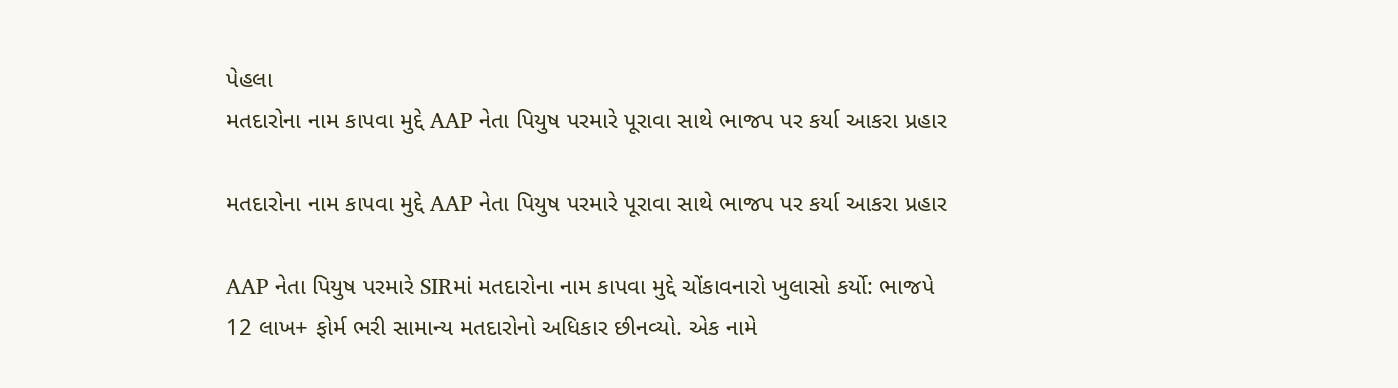પેહલા
મતદારોના નામ કાપવા મુદ્દે AAP નેતા પિયુષ પરમારે પૂરાવા સાથે ભાજપ પર કર્યા આકરા પ્રહાર

મતદારોના નામ કાપવા મુદ્દે AAP નેતા પિયુષ પરમારે પૂરાવા સાથે ભાજપ પર કર્યા આકરા પ્રહાર

AAP નેતા પિયુષ પરમારે SIRમાં મતદારોના નામ કાપવા મુદ્દે ચોંકાવનારો ખુલાસો કર્યો: ભાજપે 12 લાખ+ ફોર્મ ભરી સામાન્ય મતદારોનો અધિકાર છીનવ્યો. એક નામે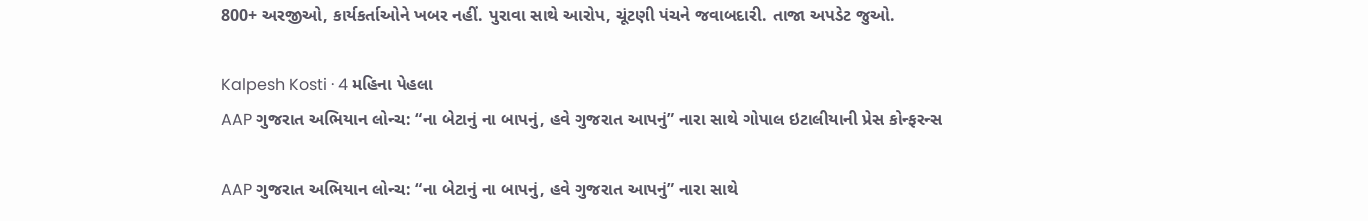800+ અરજીઓ, કાર્યકર્તાઓને ખબર નહીં. પુરાવા સાથે આરોપ, ચૂંટણી પંચને જવાબદારી. તાજા અપડેટ જુઓ.

Kalpesh Kosti · 4 મહિના પેહલા
AAP ગુજરાત અભિયાન લોન્ચ: “ના બેટાનું ના બાપનું, હવે ગુજરાત આપનું” નારા સાથે ગોપાલ ઇટાલીયાની પ્રેસ કોન્ફરન્સ

AAP ગુજરાત અભિયાન લોન્ચ: “ના બેટાનું ના બાપનું, હવે ગુજરાત આપનું” નારા સાથે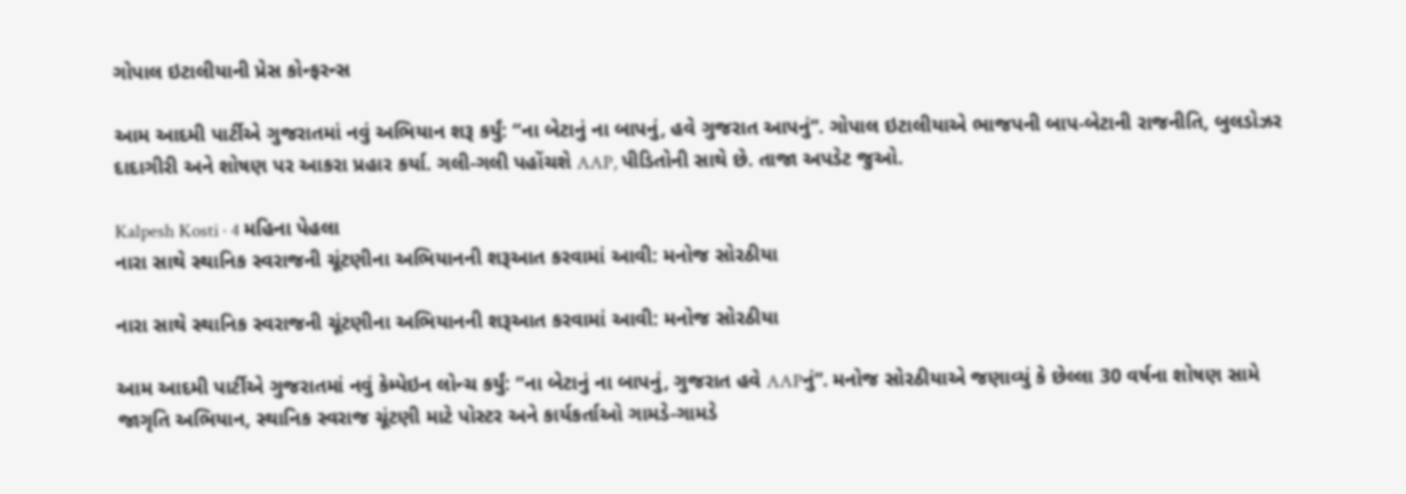ગોપાલ ઇટાલીયાની પ્રેસ કોન્ફરન્સ

આમ આદમી પાર્ટીએ ગુજરાતમાં નવું અભિયાન શરૂ કર્યું: “ના બેટાનું ના બાપનું, હવે ગુજરાત આપનું”. ગોપાલ ઇટાલીયાએ ભાજપની બાપ-બેટાની રાજનીતિ, બુલડોઝર દાદાગીરી અને શોષણ પર આકરા પ્રહાર કર્યા. ગલી-ગલી પહોંચશે AAP, પીડિતોની સાથે છે. તાજા અપડેટ જુઓ.

Kalpesh Kosti · 4 મહિના પેહલા
નારા સાથે સ્થાનિક સ્વરાજની ચૂંટણીના અભિયાનની શરૂઆત કરવામાં આવી: મનોજ સોરઠીયા

નારા સાથે સ્થાનિક સ્વરાજની ચૂંટણીના અભિયાનની શરૂઆત કરવામાં આવી: મનોજ સોરઠીયા

આમ આદમી પાર્ટીએ ગુજરાતમાં નવું કેમ્પેઇન લોન્ચ કર્યું: “ના બેટાનું ના બાપનું, ગુજરાત હવે AAPનું”. મનોજ સોરઠીયાએ જણાવ્યું કે છેલ્લા 30 વર્ષના શોષણ સામે જાગૃતિ અભિયાન, સ્થાનિક સ્વરાજ ચૂંટણી માટે પોસ્ટર અને કાર્યકર્તાઓ ગામડે-ગામડે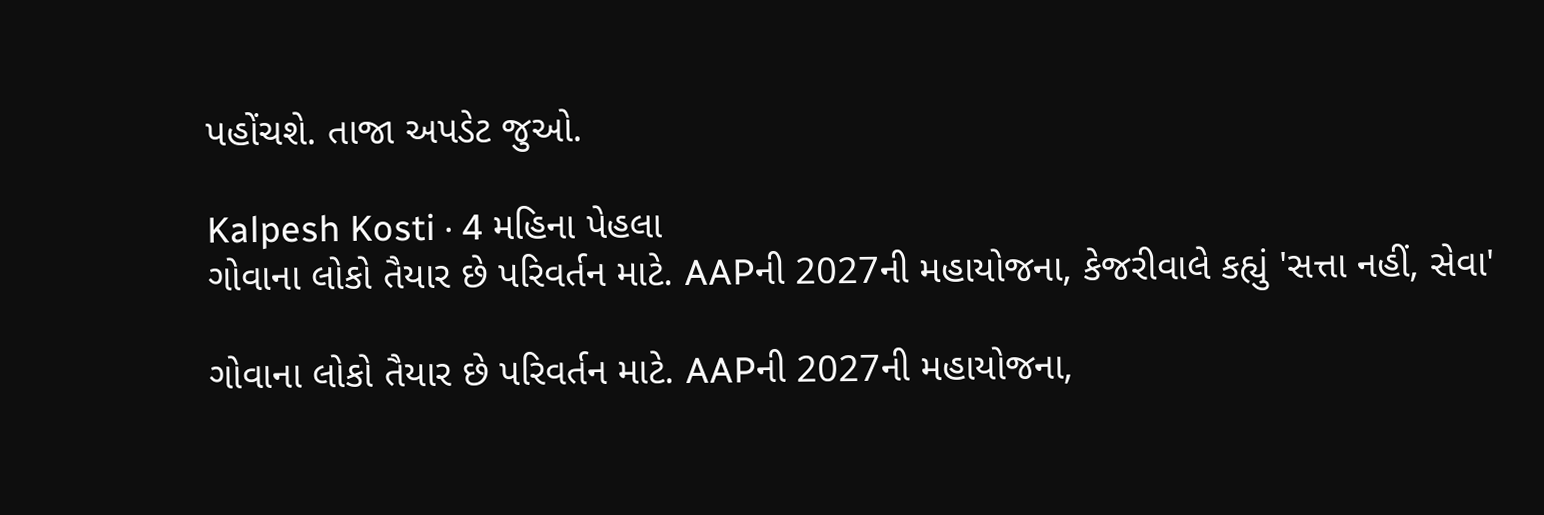પહોંચશે. તાજા અપડેટ જુઓ.

Kalpesh Kosti · 4 મહિના પેહલા
ગોવાના લોકો તૈયાર છે પરિવર્તન માટે. AAPની 2027ની મહાયોજના, કેજરીવાલે કહ્યું 'સત્તા નહીં, સેવા'

ગોવાના લોકો તૈયાર છે પરિવર્તન માટે. AAPની 2027ની મહાયોજના,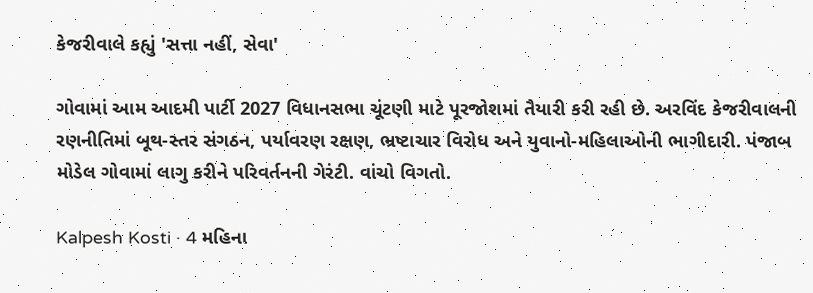કેજરીવાલે કહ્યું 'સત્તા નહીં, સેવા'

ગોવામાં આમ આદમી પાર્ટી 2027 વિધાનસભા ચૂંટણી માટે પૂરજોશમાં તૈયારી કરી રહી છે. અરવિંદ કેજરીવાલની રણનીતિમાં બૂથ-સ્તર સંગઠન, પર્યાવરણ રક્ષણ, ભ્રષ્ટાચાર વિરોધ અને યુવાનો-મહિલાઓની ભાગીદારી. પંજાબ મોડેલ ગોવામાં લાગુ કરીને પરિવર્તનની ગેરંટી. વાંચો વિગતો.

Kalpesh Kosti · 4 મહિના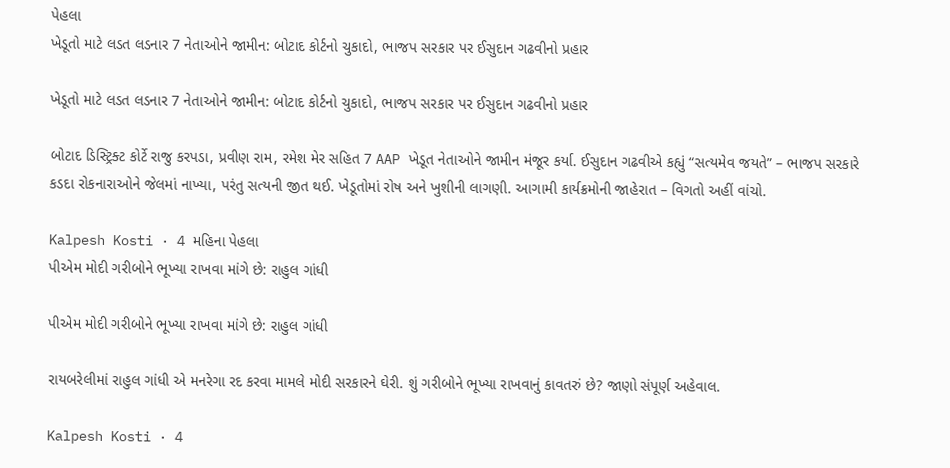પેહલા
ખેડૂતો માટે લડત લડનાર 7 નેતાઓને જામીન: બોટાદ કોર્ટનો ચુકાદો, ભાજપ સરકાર પર ઈસુદાન ગઢવીનો પ્રહાર

ખેડૂતો માટે લડત લડનાર 7 નેતાઓને જામીન: બોટાદ કોર્ટનો ચુકાદો, ભાજપ સરકાર પર ઈસુદાન ગઢવીનો પ્રહાર

બોટાદ ડિસ્ટ્રિક્ટ કોર્ટે રાજુ કરપડા, પ્રવીણ રામ, રમેશ મેર સહિત 7 AAP ખેડૂત નેતાઓને જામીન મંજૂર કર્યા. ઈસુદાન ગઢવીએ કહ્યું “સત્યમેવ જયતે” – ભાજપ સરકારે કડદા રોકનારાઓને જેલમાં નાખ્યા, પરંતુ સત્યની જીત થઈ. ખેડૂતોમાં રોષ અને ખુશીની લાગણી. આગામી કાર્યક્રમોની જાહેરાત – વિગતો અહીં વાંચો.

Kalpesh Kosti · 4 મહિના પેહલા
પીએમ મોદી ગરીબોને ભૂખ્યા રાખવા માંગે છે: રાહુલ ગાંધી

પીએમ મોદી ગરીબોને ભૂખ્યા રાખવા માંગે છે: રાહુલ ગાંધી

રાયબરેલીમાં રાહુલ ગાંધી એ મનરેગા રદ કરવા મામલે મોદી સરકારને ઘેરી. શું ગરીબોને ભૂખ્યા રાખવાનું કાવતરું છે? જાણો સંપૂર્ણ અહેવાલ.

Kalpesh Kosti · 4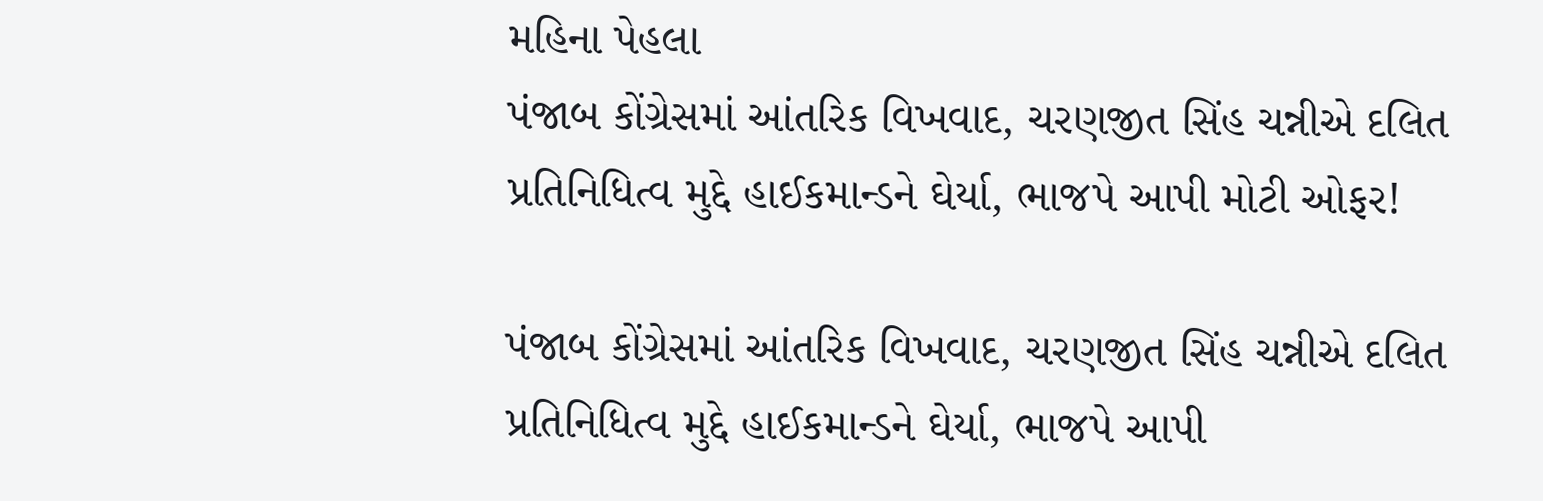મહિના પેહલા
પંજાબ કોંગ્રેસમાં આંતરિક વિખવાદ, ચરણજીત સિંહ ચન્નીએ દલિત પ્રતિનિધિત્વ મુદ્દે હાઈકમાન્ડને ઘેર્યા, ભાજપે આપી મોટી ઓફર!

પંજાબ કોંગ્રેસમાં આંતરિક વિખવાદ, ચરણજીત સિંહ ચન્નીએ દલિત પ્રતિનિધિત્વ મુદ્દે હાઈકમાન્ડને ઘેર્યા, ભાજપે આપી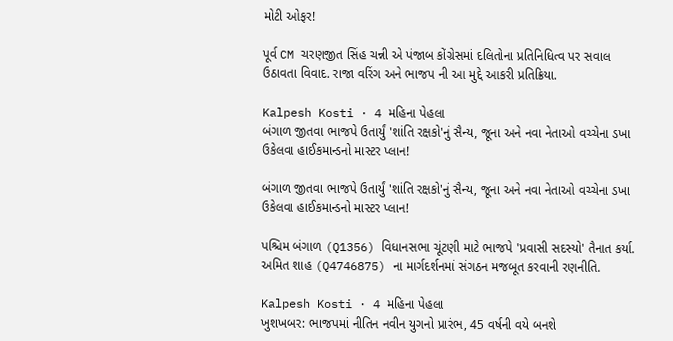મોટી ઓફર!

પૂર્વ CM ચરણજીત સિંહ ચન્ની એ પંજાબ કોંગ્રેસમાં દલિતોના પ્રતિનિધિત્વ પર સવાલ ઉઠાવતા વિવાદ. રાજા વરિંગ અને ભાજપ ની આ મુદ્દે આકરી પ્રતિક્રિયા.

Kalpesh Kosti · 4 મહિના પેહલા
બંગાળ જીતવા ભાજપે ઉતાર્યું 'શાંતિ રક્ષકો'નું સૈન્ય, જૂના અને નવા નેતાઓ વચ્ચેના ડખા ઉકેલવા હાઈકમાન્ડનો માસ્ટર પ્લાન!

બંગાળ જીતવા ભાજપે ઉતાર્યું 'શાંતિ રક્ષકો'નું સૈન્ય, જૂના અને નવા નેતાઓ વચ્ચેના ડખા ઉકેલવા હાઈકમાન્ડનો માસ્ટર પ્લાન!

પશ્ચિમ બંગાળ (Q1356) વિધાનસભા ચૂંટણી માટે ભાજપે 'પ્રવાસી સદસ્યો' તૈનાત કર્યા. અમિત શાહ (Q4746875) ના માર્ગદર્શનમાં સંગઠન મજબૂત કરવાની રણનીતિ.

Kalpesh Kosti · 4 મહિના પેહલા
ખુશખબર: ભાજપમાં નીતિન નવીન યુગનો પ્રારંભ, 45 વર્ષની વયે બનશે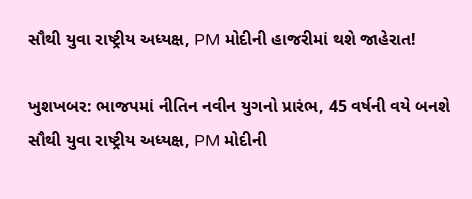સૌથી યુવા રાષ્ટ્રીય અધ્યક્ષ, PM મોદીની હાજરીમાં થશે જાહેરાત!

ખુશખબર: ભાજપમાં નીતિન નવીન યુગનો પ્રારંભ, 45 વર્ષની વયે બનશે સૌથી યુવા રાષ્ટ્રીય અધ્યક્ષ, PM મોદીની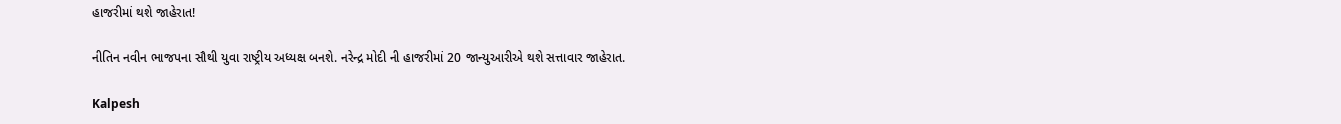હાજરીમાં થશે જાહેરાત!

નીતિન નવીન ભાજપના સૌથી યુવા રાષ્ટ્રીય અધ્યક્ષ બનશે. નરેન્દ્ર મોદી ની હાજરીમાં 20 જાન્યુઆરીએ થશે સત્તાવાર જાહેરાત.

Kalpesh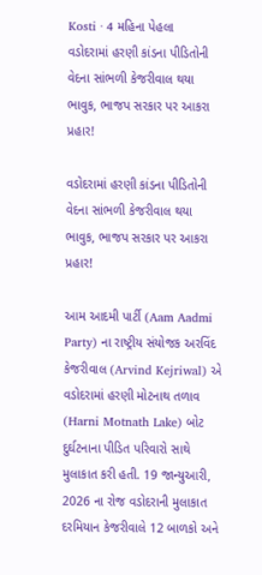Kosti · 4 મહિના પેહલા
વડોદરામાં હરણી કાંડના પીડિતોની વેદના સાંભળી કેજરીવાલ થયા ભાવુક, ભાજપ સરકાર પર આકરા પ્રહાર!

વડોદરામાં હરણી કાંડના પીડિતોની વેદના સાંભળી કેજરીવાલ થયા ભાવુક, ભાજપ સરકાર પર આકરા પ્રહાર!

આમ આદમી પાર્ટી (Aam Aadmi Party) ના રાષ્ટ્રીય સંયોજક અરવિંદ કેજરીવાલ (Arvind Kejriwal) એ વડોદરામાં હરણી મોટનાથ તળાવ (Harni Motnath Lake) બોટ દુર્ઘટનાના પીડિત પરિવારો સાથે મુલાકાત કરી હતી. 19 જાન્યુઆરી, 2026 ના રોજ વડોદરાની મુલાકાત દરમિયાન કેજરીવાલે 12 બાળકો અને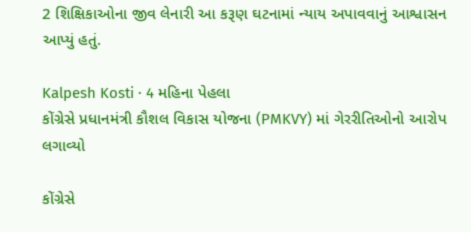2 શિક્ષિકાઓના જીવ લેનારી આ કરૂણ ઘટનામાં ન્યાય અપાવવાનું આશ્વાસન આપ્યું હતું.

Kalpesh Kosti · 4 મહિના પેહલા
કોંગ્રેસે પ્રધાનમંત્રી કૌશલ વિકાસ યોજના (PMKVY) માં ગેરરીતિઓનો આરોપ લગાવ્યો

કોંગ્રેસે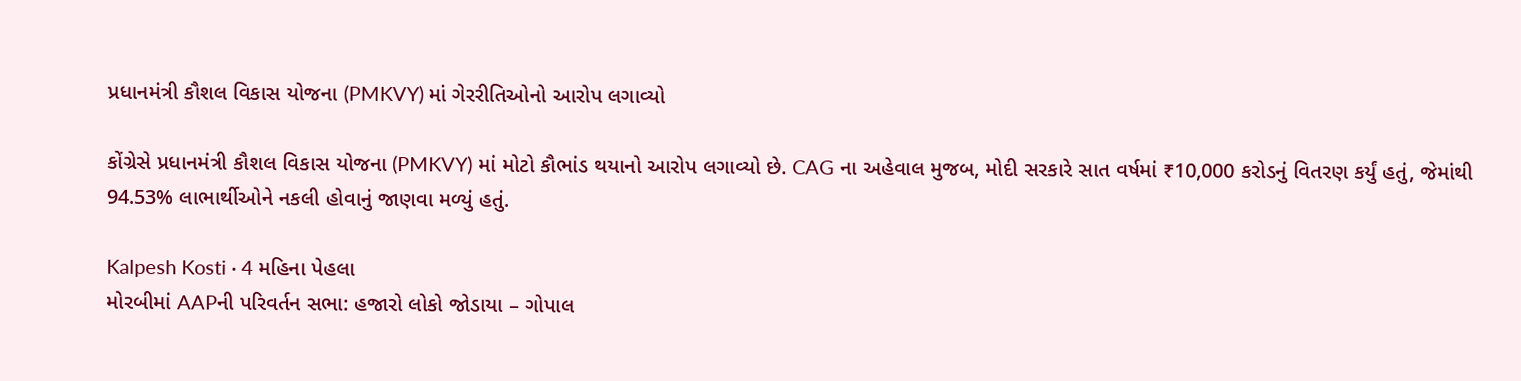પ્રધાનમંત્રી કૌશલ વિકાસ યોજના (PMKVY) માં ગેરરીતિઓનો આરોપ લગાવ્યો

કોંગ્રેસે પ્રધાનમંત્રી કૌશલ વિકાસ યોજના (PMKVY) માં મોટો કૌભાંડ થયાનો આરોપ લગાવ્યો છે. CAG ના અહેવાલ મુજબ, મોદી સરકારે સાત વર્ષમાં ₹10,000 કરોડનું વિતરણ કર્યું હતું, જેમાંથી 94.53% લાભાર્થીઓને નકલી હોવાનું જાણવા મળ્યું હતું.

Kalpesh Kosti · 4 મહિના પેહલા
મોરબીમાં AAPની પરિવર્તન સભા: હજારો લોકો જોડાયા – ગોપાલ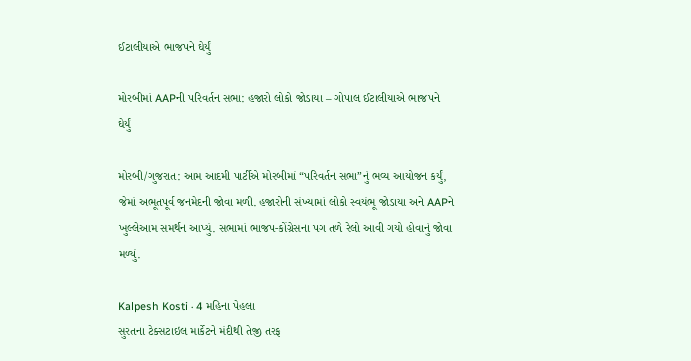ઈટાલીયાએ ભાજપને ઘેર્યું

મોરબીમાં AAPની પરિવર્તન સભા: હજારો લોકો જોડાયા – ગોપાલ ઈટાલીયાએ ભાજપને ઘેર્યું

મોરબી/ગુજરાત: આમ આદમી પાર્ટીએ મોરબીમાં “પરિવર્તન સભા”નું ભવ્ય આયોજન કર્યું, જેમાં અભૂતપૂર્વ જનમેદની જોવા મળી. હજારોની સંખ્યામાં લોકો સ્વયંભૂ જોડાયા અને AAPને ખુલ્લેઆમ સમર્થન આપ્યું. સભામાં ભાજપ-કોંગ્રેસના પગ તળે રેલો આવી ગયો હોવાનું જોવા મળ્યું.

Kalpesh Kosti · 4 મહિના પેહલા
સુરતના ટેક્સટાઇલ માર્કેટને મંદીથી તેજી તરફ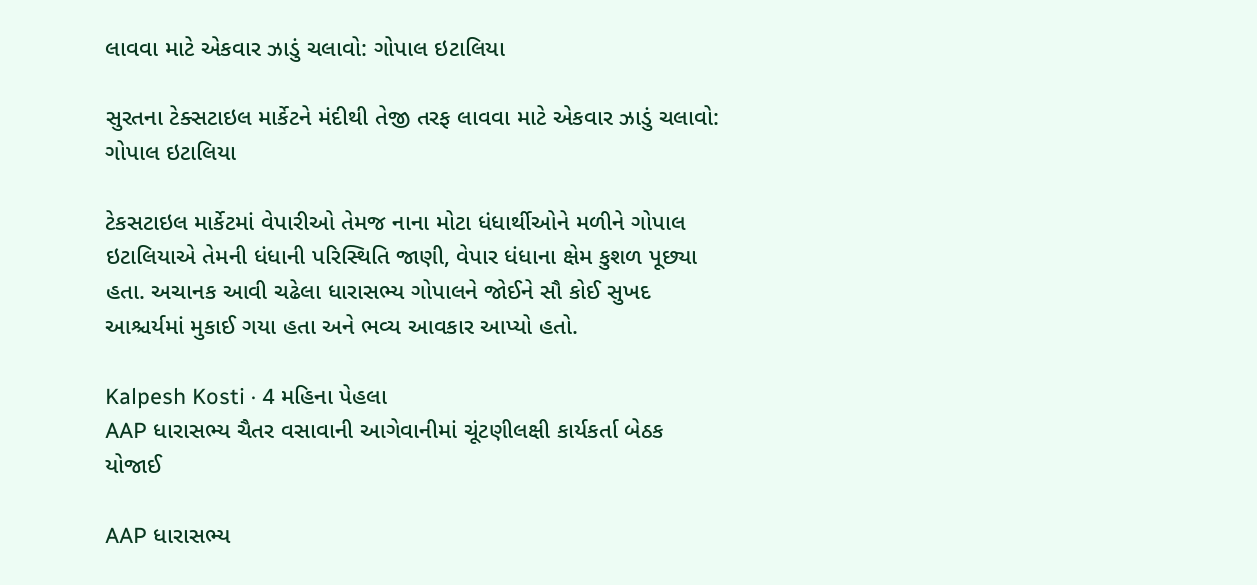લાવવા માટે એકવાર ઝાડું ચલાવો: ગોપાલ ઇટાલિયા

સુરતના ટેક્સટાઇલ માર્કેટને મંદીથી તેજી તરફ લાવવા માટે એકવાર ઝાડું ચલાવો: ગોપાલ ઇટાલિયા

ટેકસટાઇલ માર્કેટમાં વેપારીઓ તેમજ નાના મોટા ધંધાર્થીઓને મળીને ગોપાલ ઇટાલિયાએ તેમની ધંધાની પરિસ્થિતિ જાણી, વેપાર ધંધાના ક્ષેમ કુશળ પૂછ્યા હતા. અચાનક આવી ચઢેલા ધારાસભ્ય ગોપાલને જોઈને સૌ કોઈ સુખદ આશ્ચર્યમાં મુકાઈ ગયા હતા અને ભવ્ય આવકાર આપ્યો હતો.

Kalpesh Kosti · 4 મહિના પેહલા
AAP ધારાસભ્ય ચૈતર વસાવાની આગેવાનીમાં ચૂંટણીલક્ષી કાર્યકર્તા બેઠક યોજાઈ

AAP ધારાસભ્ય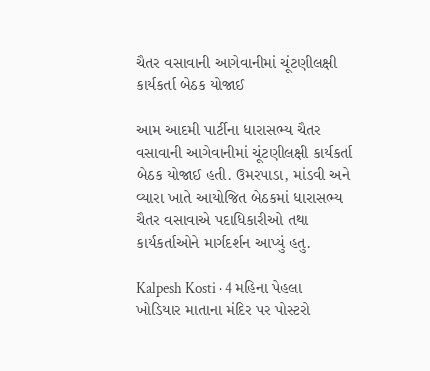ચૈતર વસાવાની આગેવાનીમાં ચૂંટણીલક્ષી કાર્યકર્તા બેઠક યોજાઈ

આમ આદમી પાર્ટીના ધારાસભ્ય ચૈતર વસાવાની આગેવાનીમાં ચૂંટણીલક્ષી કાર્યકર્તા બેઠક યોજાઈ હતી. ઉમરપાડા, માંડવી અને વ્યારા ખાતે આયોજિત બેઠકમાં ધારાસભ્ય ચૈતર વસાવાએ પદાધિકારીઓ તથા કાર્યકર્તાઓને માર્ગદર્શન આપ્યું હતુ.

Kalpesh Kosti · 4 મહિના પેહલા
ખોડિયાર માતાના મંદિર પર પોસ્ટરો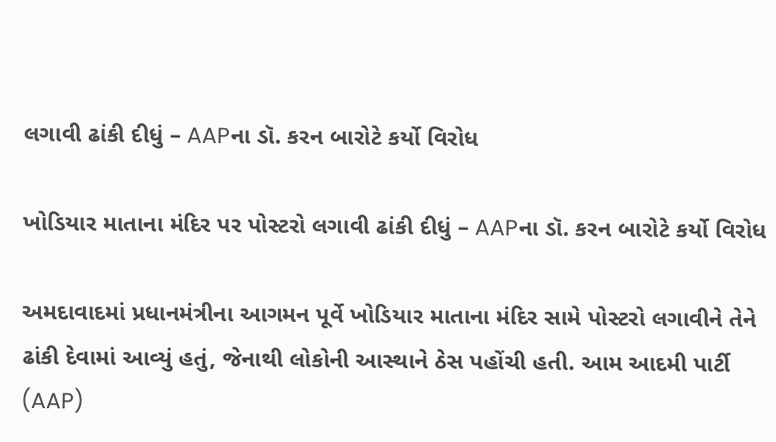લગાવી ઢાંકી દીધું – AAPના ડૉ. કરન બારોટે કર્યો વિરોધ

ખોડિયાર માતાના મંદિર પર પોસ્ટરો લગાવી ઢાંકી દીધું – AAPના ડૉ. કરન બારોટે કર્યો વિરોધ

અમદાવાદમાં પ્રધાનમંત્રીના આગમન પૂર્વે ખોડિયાર માતાના મંદિર સામે પોસ્ટરો લગાવીને તેને ઢાંકી દેવામાં આવ્યું હતું, જેનાથી લોકોની આસ્થાને ઠેસ પહોંચી હતી. આમ આદમી પાર્ટી (AAP)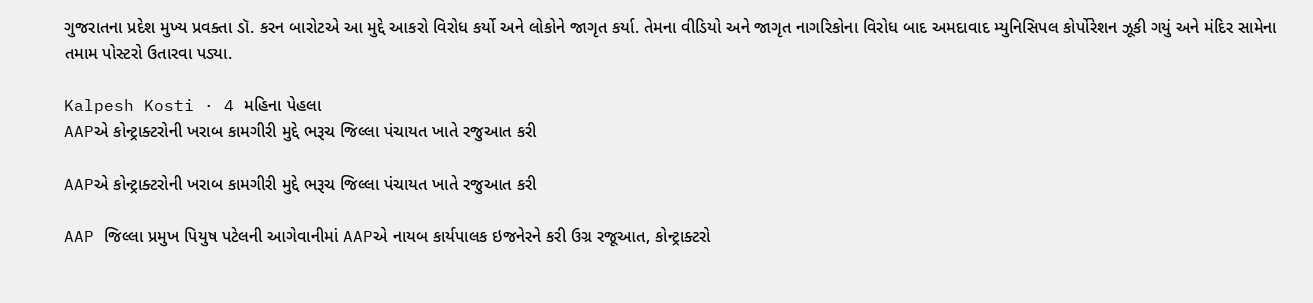ગુજરાતના પ્રદેશ મુખ્ય પ્રવક્તા ડૉ. કરન બારોટએ આ મુદ્દે આકરો વિરોધ કર્યો અને લોકોને જાગૃત કર્યા. તેમના વીડિયો અને જાગૃત નાગરિકોના વિરોધ બાદ અમદાવાદ મ્યુનિસિપલ કોર્પોરેશન ઝૂકી ગયું અને મંદિર સામેના તમામ પોસ્ટરો ઉતારવા પડ્યા.

Kalpesh Kosti · 4 મહિના પેહલા
AAPએ કોન્ટ્રાક્ટરોની ખરાબ કામગીરી મુદ્દે ભરૂચ જિલ્લા પંચાયત ખાતે રજુઆત કરી

AAPએ કોન્ટ્રાક્ટરોની ખરાબ કામગીરી મુદ્દે ભરૂચ જિલ્લા પંચાયત ખાતે રજુઆત કરી

AAP જિલ્લા પ્રમુખ પિયુષ પટેલની આગેવાનીમાં AAPએ નાયબ કાર્યપાલક ઇજનેરને કરી ઉગ્ર રજૂઆત, કોન્ટ્રાક્ટરો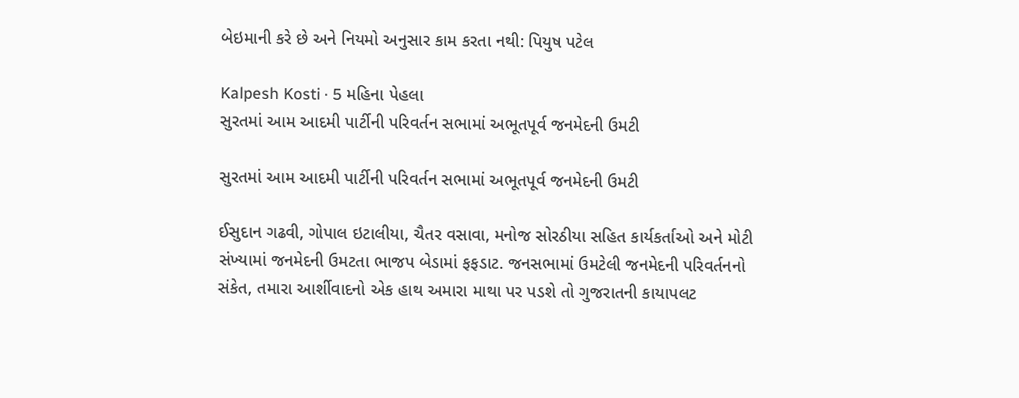બેઇમાની કરે છે અને નિયમો અનુસાર કામ કરતા નથી: પિયુષ પટેલ

Kalpesh Kosti · 5 મહિના પેહલા
સુરતમાં આમ આદમી પાર્ટીની પરિવર્તન સભામાં અભૂતપૂર્વ જનમેદની ઉમટી

સુરતમાં આમ આદમી પાર્ટીની પરિવર્તન સભામાં અભૂતપૂર્વ જનમેદની ઉમટી

ઈસુદાન ગઢવી, ગોપાલ ઇટાલીયા, ચૈતર વસાવા, મનોજ સોરઠીયા સહિત કાર્યકર્તાઓ અને મોટી સંખ્યામાં જનમેદની ઉમટતા ભાજપ બેડામાં ફફડાટ. જનસભામાં ઉમટેલી જનમેદની પરિવર્તનનો સંકેત, તમારા આર્શીવાદનો એક હાથ અમારા માથા પર પડશે તો ગુજરાતની કાયાપલટ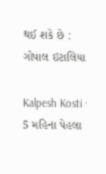થઈ શકે છે : ગોપાલ ઇટાલિયા

Kalpesh Kosti · 5 મહિના પેહલા